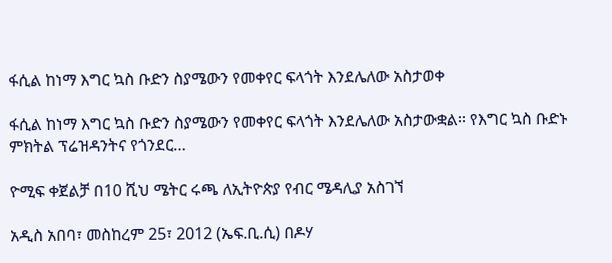ፋሲል ከነማ እግር ኳስ ቡድን ስያሜውን የመቀየር ፍላጎት እንደሌለው አስታወቀ

ፋሲል ከነማ እግር ኳስ ቡድን ስያሜውን የመቀየር ፍላጎት እንደሌለው አስታውቋል፡፡ የእግር ኳስ ቡድኑ ምክትል ፕሬዝዳንትና የጎንደር…

ዮሚፍ ቀጀልቻ በ10 ሺህ ሜትር ሩጫ ለኢትዮጵያ የብር ሜዳሊያ አስገኘ

አዲስ አበባ፣ መስከረም 25፣ 2012 (ኤፍ.ቢ.ሲ) በዶሃ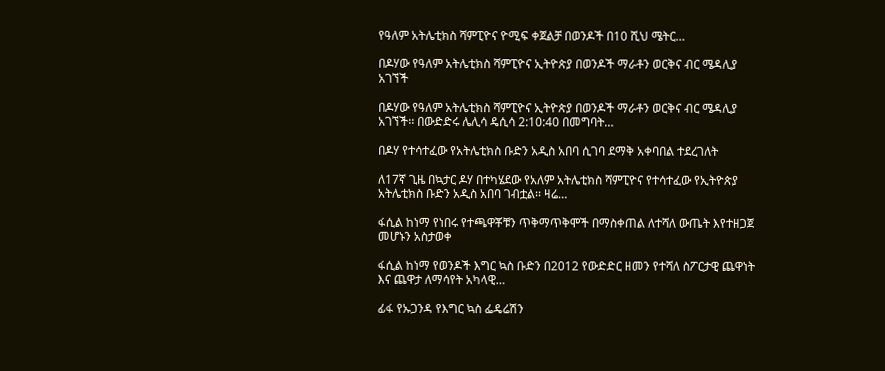የዓለም አትሌቲክስ ሻምፒዮና ዮሚፍ ቀጀልቻ በወንዶች በ10 ሺህ ሜትር…

በዶሃው የዓለም አትሌቲክስ ሻምፒዮና ኢትዮጵያ በወንዶች ማራቶን ወርቅና ብር ሜዳሊያ አገኘች

በዶሃው የዓለም አትሌቲክስ ሻምፒዮና ኢትዮጵያ በወንዶች ማራቶን ወርቅና ብር ሜዳሊያ አገኘች፡፡ በውድድሩ ሌሊሳ ዴሲሳ 2:10:40 በመግባት…

በዶሃ የተሳተፈው የአትሌቲክስ ቡድን አዲስ አበባ ሲገባ ደማቅ አቀባበል ተደረገለት

ለ17ኛ ጊዜ በኳታር ዶሃ በተካሄደው የአለም አትሌቲክስ ሻምፒዮና የተሳተፈው የኢትዮጵያ አትሌቲክስ ቡድን አዲስ አበባ ገብቷል፡፡ ዛሬ…

ፋሲል ከነማ የነበሩ የተጫዋቾቹን ጥቅማጥቅሞች በማስቀጠል ለተሻለ ውጤት እየተዘጋጀ መሆኑን አስታወቀ

ፋሲል ከነማ የወንዶች እግር ኳስ ቡድን በ2012 የውድድር ዘመን የተሻለ ስፖርታዊ ጨዋነት እና ጨዋታ ለማሳየት አካላዊ…

ፊፋ የኡጋንዳ የእግር ኳስ ፌዴሬሽን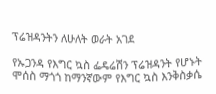ፕሬዝዳንትን ለሁለት ወራት አገደ

የኡጋንዳ የእግር ኳስ ፌዴሬሽን ፕሬዝዳንት የሆኑት ሞሰስ ማጎጎ ከማንኛውም የእግር ኳስ እንቅስቃሴ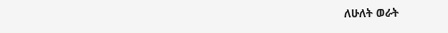ለሁለት ወራት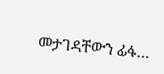መታገዳቸውን ፊፋ…